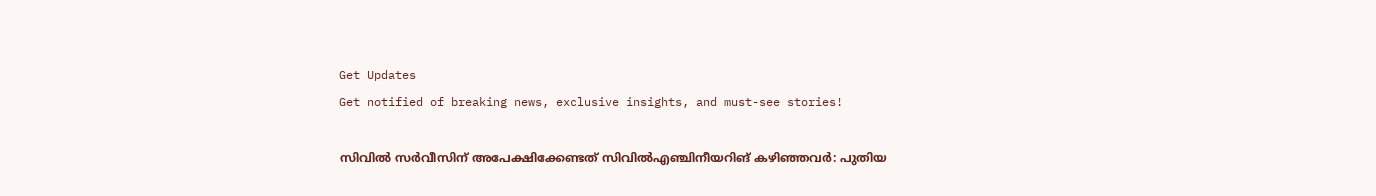Get Updates
Get notified of breaking news, exclusive insights, and must-see stories!

സിവിൽ‍ സർവീസിന് അപേക്ഷിക്കേണ്ടത് സിവിൽഎഞ്ചിനീയറിങ് കഴിഞ്ഞവർ: പുതിയ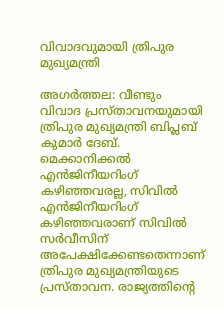വിവാദവുമായി ത്രിപുര മുഖ്യമന്ത്രി

അഗർത്തല: വീണ്ടും വിവാദ പ്രസ്താവനയുമായി ത്രിപുര മുഖ്യമന്ത്രി ബിപ്ലബ് കുമാർ ദേബ്. മെക്കാനിക്കൽ എന്‍ജിനീയറിംഗ് കഴിഞ്ഞവരല്ല, സിവിൽ എന്‍ജിനീയറിംഗ് കഴിഞ്ഞവരാണ് സിവിൽ സര്‍വീസിന് അപേക്ഷിക്കേണ്ടതെന്നാണ് ത്രിപുര മുഖ്യമന്ത്രിയുടെ പ്രസ്താവന. രാജ്യത്തിന്റെ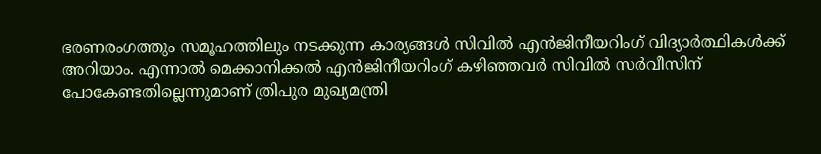ഭരണരംഗത്തും സമൂഹത്തിലും നടക്കുന്ന കാര്യങ്ങൾ സിവിൽ എന്‍‍ജിനീയറിംഗ് വിദ്യാർത്ഥികൾക്ക് അറിയാം. എന്നാൽ മെക്കാനിക്കൽ എന്‍ജിനീയറിംഗ് കഴിഞ്ഞവർ സിവിൽ സർവീസിന് പോകേണ്ടതില്ലെന്നുമാണ് ത്രിപുര മുഖ്യമന്ത്രി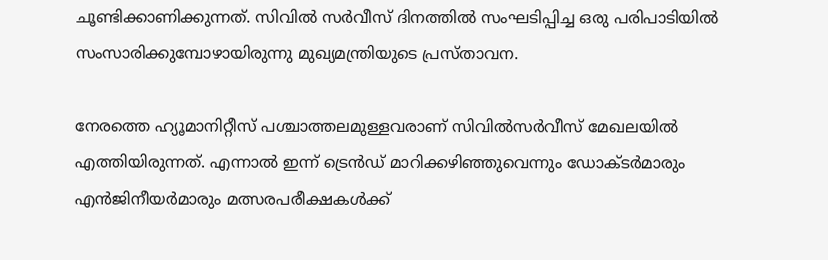ചൂണ്ടിക്കാണിക്കുന്നത്. സിവിൽ സര്‍വീസ് ദിനത്തില്‍ സംഘടിപ്പിച്ച ഒരു പരിപാടിയിൽ സംസാരിക്കുമ്പോഴായിരുന്നു മുഖ്യമന്ത്രിയുടെ പ്രസ്താവന.

നേരത്തെ ഹ്യൂമാനിറ്റീസ് പശ്ചാത്തലമുള്ളവരാണ് സിവില്‍സർവീസ് മേഖലയില്‍‍ എത്തിയിരുന്നത്. എന്നാൽ ഇന്ന് ട്രെന്‍ഡ് മാറിക്കഴിഞ്ഞുവെന്നും ഡോക്ടർമാരും എന്‍ജിനീയർമാരും മത്സരപരീക്ഷകള്‍ക്ക്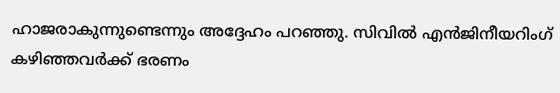ഹാജരാകുന്നുണ്ടെന്നും അദ്ദേഹം പറഞ്ഞു. സിവിൽ എന്‍ജിനീയറിംഗ് കഴിഞ്ഞവർക്ക് ഭരണം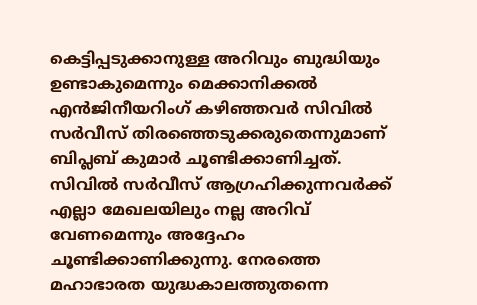കെട്ടിപ്പടുക്കാനുള്ള അറിവും ബുദ്ധിയും ഉണ്ടാകുമെന്നും മെക്കാനിക്കൽ എൻജിനീയറിംഗ് കഴിഞ്ഞവർ സിവിൽ സര്‍വീസ് തിരഞ്ഞെടുക്കരുതെന്നുമാണ് ബിപ്ലബ് കുമാർ ചൂണ്ടിക്കാണിച്ചത്. സിവിൽ സർവീസ് ആഗ്രഹിക്കുന്നവർ‍ക്ക് എല്ലാ മേഖലയിലും നല്ല അറിവ് വേണമെന്നും അദ്ദേഹം ചൂണ്ടിക്കാണിക്കുന്നു. നേരത്തെ മഹാഭാരത യുദ്ധകാലത്തുതന്നെ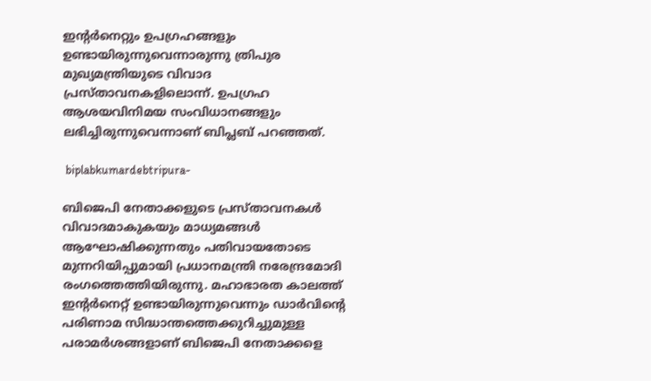ഇന്റർനെറ്റും ഉപഗ്രഹങ്ങളും ഉണ്ടായിരുന്നുവെന്നാരുന്നു ത്രിപുര മുഖ്യമന്ത്രിയുടെ വിവാദ പ്രസ്താവനകളിലൊന്ന്. ഉപഗ്രഹ ആശയവിനിമയ സംവിധാനങ്ങളും ലഭിച്ചിരുന്നുവെന്നാണ് ബിപ്ലബ് പറഞ്ഞത്.

 biplabkumardebtripura-

ബിജെപി നേതാക്കളുടെ പ്രസ്താവനകൾ വിവാദമാകുകയും മാധ്യമങ്ങൾ ആഘോഷിക്കുന്നതും പതിവായതോടെ മുന്നറിയിപ്പുമായി പ്രധാനമന്ത്രി നരേന്ദ്രമോദി രംഗത്തെത്തിയിരുന്നു. മഹാഭാരത കാലത്ത് ഇന്റർനെറ്റ് ഉണ്ടായിരുന്നുവെന്നും ഡാര്‍വിന്റെ പരിണാമ സിദ്ധാന്തത്തെക്കുറിച്ചുമുള്ള പരാമർശങ്ങളാണ് ബിജെപി നേതാക്കളെ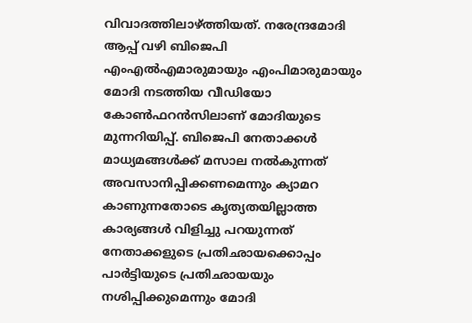വിവാദത്തിലാഴ്ത്തിയത്. നരേന്ദ്രമോദി ആപ്പ് വഴി ബിജെപി എംഎല്‍എമാരുമായും എംപിമാരുമായും മോദി നടത്തിയ വീഡിയോ കോണ്‍ഫറൻസിലാണ് മോദിയുടെ മുന്നറിയിപ്പ്. ബിജെപി നേതാക്കൾ മാധ്യമങ്ങള്‍ക്ക് മസാല നല്‍കുന്നത് അവസാനിപ്പിക്കണമെന്നും ക്യാമറ കാണുന്നതോടെ കൃത്യതയില്ലാത്ത കാര്യങ്ങള്‍ വിളിച്ചു പറയുന്നത് നേതാക്കളുടെ പ്രതിഛായക്കൊപ്പം പാർട്ടിയുടെ പ്രതിഛായയും നശിപ്പിക്കുമെന്നും മോദി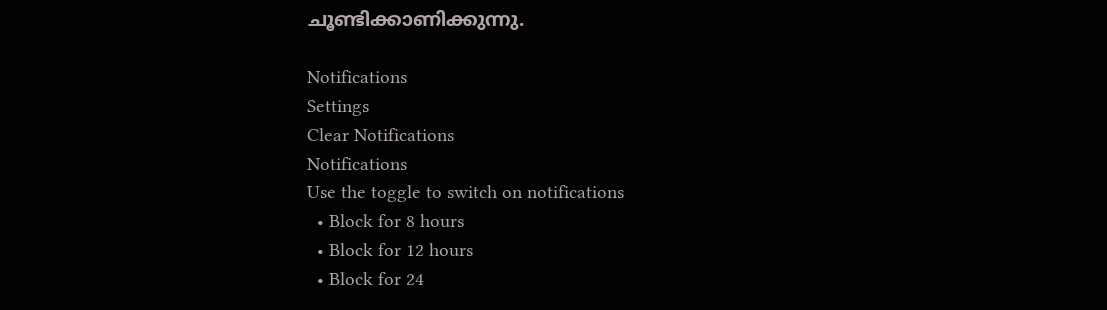ചൂണ്ടിക്കാണിക്കുന്നു.

Notifications
Settings
Clear Notifications
Notifications
Use the toggle to switch on notifications
  • Block for 8 hours
  • Block for 12 hours
  • Block for 24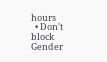hours
  • Don't block
Gender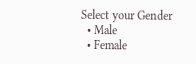Select your Gender
  • Male
  • Female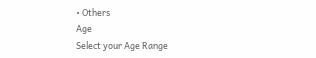• Others
Age
Select your Age Range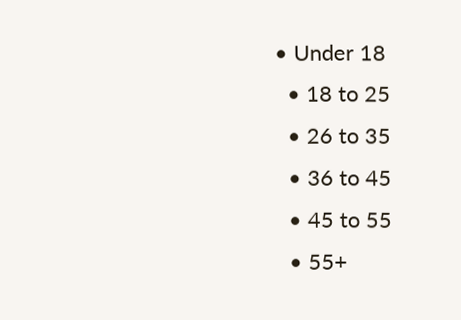• Under 18
  • 18 to 25
  • 26 to 35
  • 36 to 45
  • 45 to 55
  • 55+